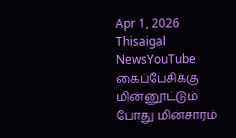Apr 1, 2026
Thisaigal NewsYouTube
கைப்பேசிக்கு மின்னூட்டும் போது மின்சாரம்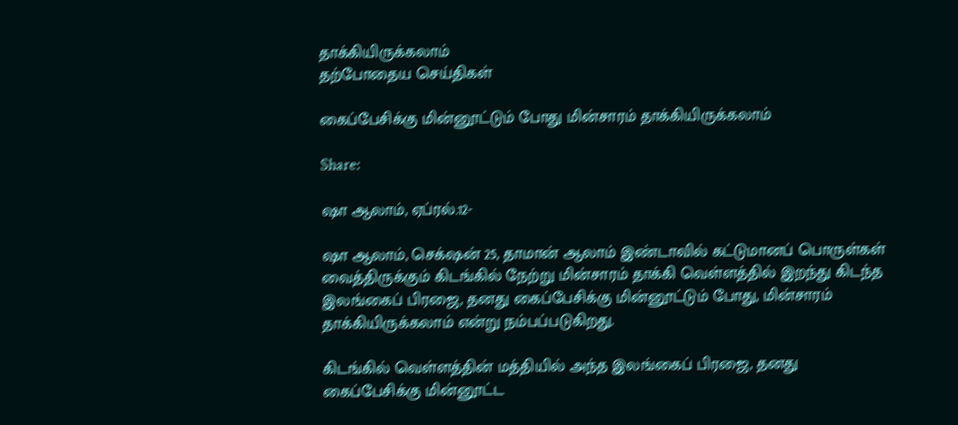தாக்கியிருக்கலாம்
தற்போதைய செய்திகள்

கைப்பேசிக்கு மின்னூட்டும் போது மின்சாரம் தாக்கியிருக்கலாம்

Share:

ஷா ஆலாம், ஏப்ரல்.12-

ஷா ஆலாம், செக்‌ஷன் 25, தாமான் ஆலாம் இண்டாவில் கட்டுமானப் பொருள்கள் வைத்திருக்கும் கிடங்கில் நேற்று மின்சாரம் தாக்கி வெள்ளத்தில் இறந்து கிடந்த இலங்கைப் பிரஜை, தனது கைப்பேசிக்கு மின்னூட்டும் போது, மின்சாரம் தாக்கியிருக்கலாம் என்று நம்பப்படுகிறது.

கிடங்கில் வெள்ளத்தின் மத்தியில் அந்த இலங்கைப் பிரஜை, தனது கைப்பேசிக்கு மின்னூட்ட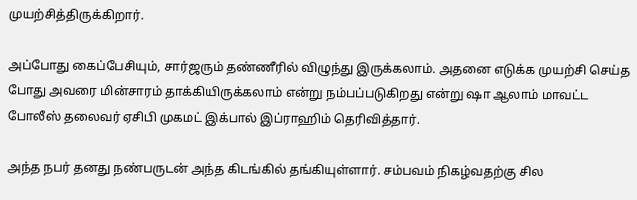முயற்சித்திருக்கிறார்.

அப்போது கைப்பேசியும், சார்ஜரும் தண்ணீரில் விழுந்து இருக்கலாம். அதனை எடுக்க முயற்சி செய்த போது அவரை மின்சாரம் தாக்கியிருக்கலாம் என்று நம்பப்படுகிறது என்று ஷா ஆலாம் மாவட்ட போலீஸ் தலைவர் ஏசிபி முகமட் இக்பால் இப்ராஹிம் தெரிவித்தார்.

அந்த நபர் தனது நண்பருடன் அந்த கிடங்கில் தங்கியுள்ளார். சம்பவம் நிகழ்வதற்கு சில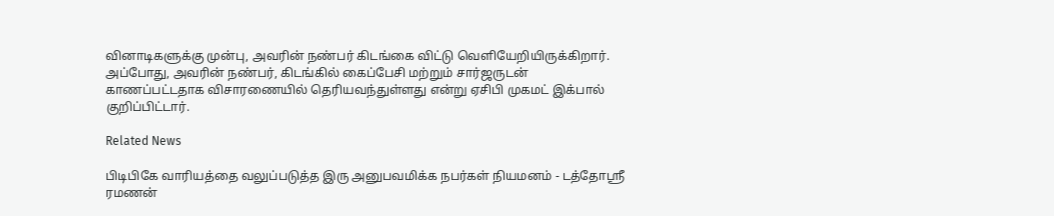வினாடிகளுக்கு முன்பு, அவரின் நண்பர் கிடங்கை விட்டு வெளியேறியிருக்கிறார். அப்போது, அவரின் நண்பர், கிடங்கில் கைப்பேசி மற்றும் சார்ஜருடன் காணப்பட்டதாக விசாரணையில் தெரியவந்துள்ளது என்று ஏசிபி முகமட் இக்பால் குறிப்பிட்டார்.

Related News

பிடிபிகே வாரியத்தை வலுப்படுத்த இரு அனுபவமிக்க நபர்கள் நியமனம் - டத்தோஶ்ரீ ரமணன்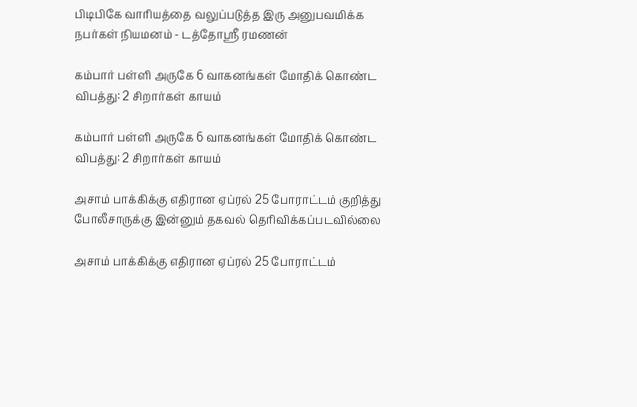பிடிபிகே வாரியத்தை வலுப்படுத்த இரு அனுபவமிக்க நபர்கள் நியமனம் - டத்தோஶ்ரீ ரமணன்

கம்பார் பள்ளி அருகே 6 வாகனங்கள் மோதிக் கொண்ட விபத்து: 2 சிறார்கள் காயம்

கம்பார் பள்ளி அருகே 6 வாகனங்கள் மோதிக் கொண்ட விபத்து: 2 சிறார்கள் காயம்

அசாம் பாக்கிக்கு எதிரான ஏப்ரல் 25 போராட்டம் குறித்து போலீசாருக்கு இன்னும் தகவல் தெரிவிக்கப்படவில்லை

அசாம் பாக்கிக்கு எதிரான ஏப்ரல் 25 போராட்டம்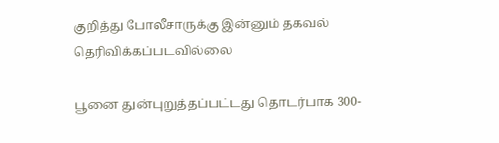குறித்து போலீசாருக்கு இன்னும் தகவல் தெரிவிக்கப்படவில்லை

பூனை துன்புறுத்தப்பட்டது தொடர்பாக 300-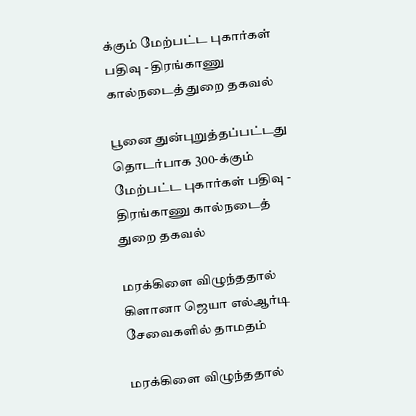க்கும் மேற்பட்ட புகார்கள் பதிவு - திரங்காணு கால்நடைத் துறை தகவல்

பூனை துன்புறுத்தப்பட்டது தொடர்பாக 300-க்கும் மேற்பட்ட புகார்கள் பதிவு - திரங்காணு கால்நடைத் துறை தகவல்

மரக்கிளை விழுந்ததால் கிளானா ஜெயா எல்ஆர்டி சேவைகளில் தாமதம்

மரக்கிளை விழுந்ததால்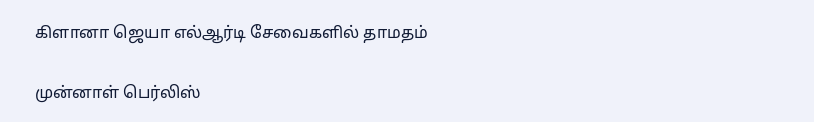கிளானா ஜெயா எல்ஆர்டி சேவைகளில் தாமதம்

முன்னாள் பெர்லிஸ்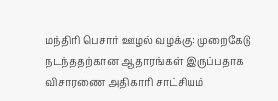மந்திரி பெசார் ஊழல் வழக்கு: முறைகேடு நடந்ததற்கான ஆதாரங்கள் இருப்பதாக விசாரணை அதிகாரி சாட்சியம்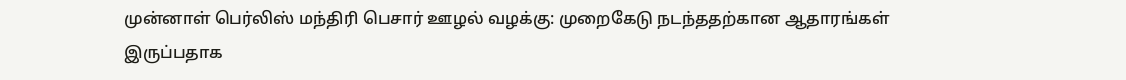முன்னாள் பெர்லிஸ் மந்திரி பெசார் ஊழல் வழக்கு: முறைகேடு நடந்ததற்கான ஆதாரங்கள் இருப்பதாக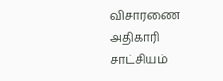விசாரணை அதிகாரி சாட்சியம்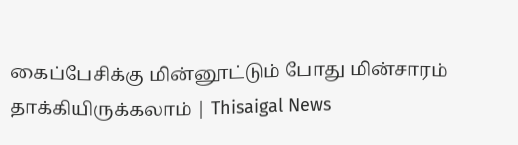கைப்பேசிக்கு மின்னூட்டும் போது மின்சாரம் தாக்கியிருக்கலாம் | Thisaigal News